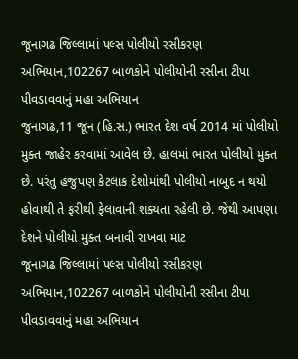જૂનાગઢ જિલ્લામાં પલ્સ પોલીયો રસીકરણ અભિયાન,102267 બાળકોને પોલીયોની રસીના ટીપા પીવડાવવાનું મહા અભિયાન
જુનાગઢ,11 જૂન (હિ.સ.) ભારત દેશ વર્ષ 2014 માં પોલીયો મુક્ત જાહેર કરવામાં આવેલ છે. હાલમાં ભારત પોલીયો મુક્ત છે. પરંતુ હજુપણ કેટલાક દેશોમાંથી પોલીયો નાબુદ ન થયો હોવાથી તે ફરીથી ફેલાવાની શક્યતા રહેલી છે. જેથી આપણા દેશને પોલીયો મુક્ત બનાવી રાખવા માટ
જૂનાગઢ જિલ્લામાં પલ્સ પોલીયો રસીકરણ અભિયાન,102267 બાળકોને પોલીયોની રસીના ટીપા પીવડાવવાનું મહા અભિયાન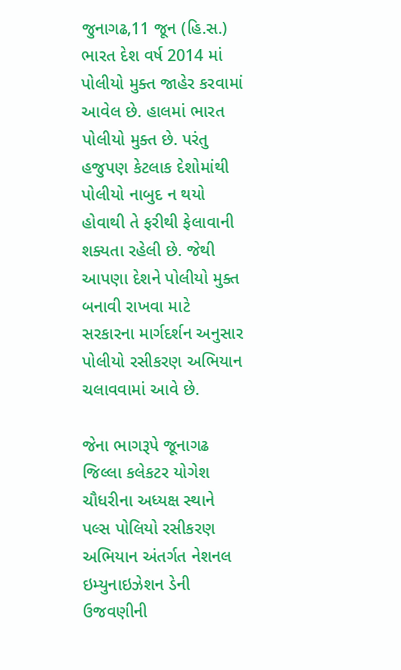જુનાગઢ,11 જૂન (હિ.સ.) ભારત દેશ વર્ષ 2014 માં પોલીયો મુક્ત જાહેર કરવામાં આવેલ છે. હાલમાં ભારત પોલીયો મુક્ત છે. પરંતુ હજુપણ કેટલાક દેશોમાંથી પોલીયો નાબુદ ન થયો હોવાથી તે ફરીથી ફેલાવાની શક્યતા રહેલી છે. જેથી આપણા દેશને પોલીયો મુક્ત બનાવી રાખવા માટે સરકારના માર્ગદર્શન અનુસાર પોલીયો રસીકરણ અભિયાન ચલાવવામાં આવે છે.

જેના ભાગરૂપે જૂનાગઢ જિલ્લા કલેકટર યોગેશ ચૌધરીના અધ્યક્ષ સ્થાને પલ્સ પોલિયો રસીકરણ અભિયાન અંતર્ગત નેશનલ ઇમ્યુનાઇઝેશન ડેની ઉજવણીની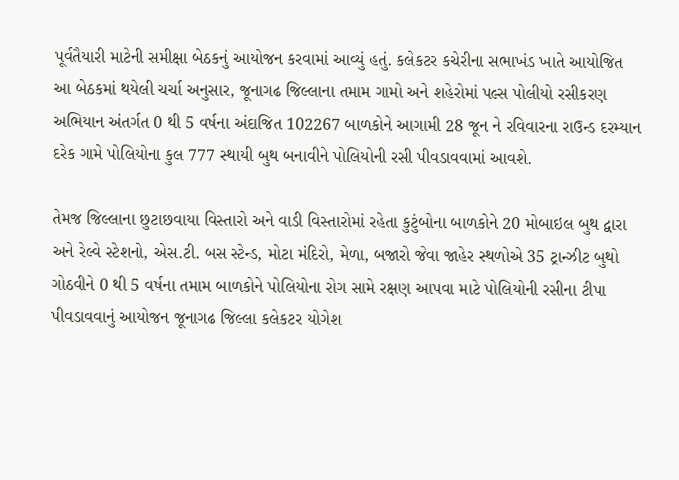પૂર્વતૈયારી માટેની સમીક્ષા બેઠકનું આયોજન કરવામાં આવ્યું હતું. કલેકટર કચેરીના સભાખંડ ખાતે આયોજિત આ બેઠકમાં થયેલી ચર્ચા અનુસાર, જૂનાગઢ જિલ્લાના તમામ ગામો અને શહેરોમાં પલ્સ પોલીયો રસીકરણ અભિયાન અંતર્ગત 0 થી 5 વર્ષના અંદાજિત 102267 બાળકોને આગામી 28 જૂન ને રવિવારના રાઉન્ડ દરમ્યાન દરેક ગામે પોલિયોના કુલ 777 સ્થાયી બુથ બનાવીને પોલિયોની રસી પીવડાવવામાં આવશે.

તેમજ જિલ્લાના છુટાછવાયા વિસ્તારો અને વાડી વિસ્તારોમાં રહેતા કુટુંબોના બાળકોને 20 મોબાઇલ બુથ દ્વારા અને રેલ્વે સ્ટેશનો, એસ.ટી. બસ સ્ટેન્ડ, મોટા મંદિરો, મેળા, બજારો જેવા જાહેર સ્થળોએ 35 ટ્રાન્ઝીટ બુથો ગોઠવીને 0 થી 5 વર્ષના તમામ બાળકોને પોલિયોના રોગ સામે રક્ષણ આપવા માટે પોલિયોની રસીના ટીપા પીવડાવવાનું આયોજન જૂનાગઢ જિલ્લા કલેકટર યોગેશ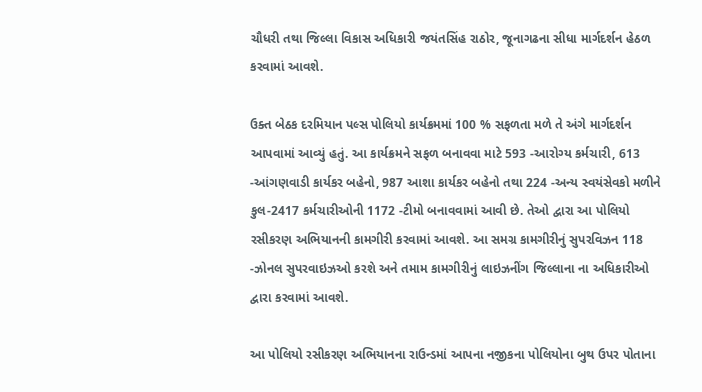ચૌધરી તથા જિલ્લા વિકાસ અધિકારી જયંતસિંહ રાઠોર, જૂનાગઢના સીધા માર્ગદર્શન હેઠળ કરવામાં આવશે.

ઉક્ત બેઠક દરમિયાન પલ્સ પોલિયો કાર્યક્રમમાં 100 % સફળતા મળે તે અંગે માર્ગદર્શન આપવામાં આવ્યું હતું. આ કાર્યક્રમને સફળ બનાવવા માટે 593 -આરોગ્ય કર્મચારી, 613 -આંગણવાડી કાર્યકર બહેનો, 987 આશા કાર્યકર બહેનો તથા 224 -અન્ય સ્વયંસેવકો મળીને કુલ-2417 કર્મચારીઓની 1172 -ટીમો બનાવવામાં આવી છે. તેઓ દ્વારા આ પોલિયો રસીકરણ અભિયાનની કામગીરી કરવામાં આવશે. આ સમગ્ર કામગીરીનું સુપરવિઝન 118 -ઝોનલ સુપરવાઇઝઓ કરશે અને તમામ કામગીરીનું લાઇઝનીંગ જિલ્લાના ના અધિકારીઓ દ્વારા કરવામાં આવશે.

આ પોલિયો રસીકરણ અભિયાનના રાઉન્ડમાં આપના નજીકના પોલિયોના બુથ ઉપર પોતાના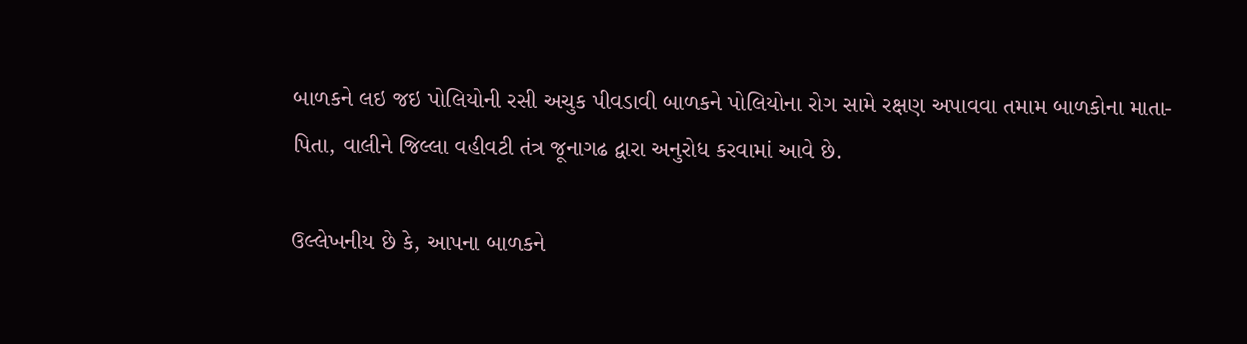બાળકને લઇ જઇ પોલિયોની રસી અચુક પીવડાવી બાળકને પોલિયોના રોગ સામે રક્ષણ અપાવવા તમામ બાળકોના માતા-પિતા, વાલીને જિલ્લા વહીવટી તંત્ર જૂનાગઢ દ્વારા અનુરોધ કરવામાં આવે છે.

ઉલ્લેખનીય છે કે, આપના બાળકને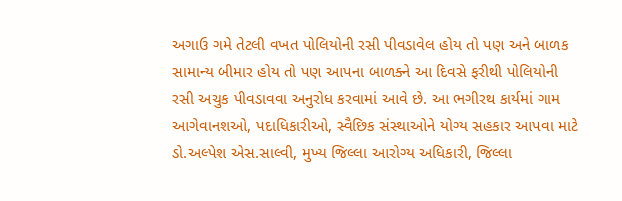અગાઉ ગમે તેટલી વખત પોલિયોની રસી પીવડાવેલ હોય તો પણ અને બાળક સામાન્ય બીમાર હોય તો પણ આપના બાળક્ને આ દિવસે ફરીથી પોલિયોની રસી અચુક પીવડાવવા અનુરોધ કરવામાં આવે છે. આ ભગીરથ કાર્યમાં ગામ આગેવાનશઓ, પદાધિકારીઓ, સ્વૈછિક સંસ્થાઓને યોગ્ય સહકાર આપવા માટે ડો.અલ્પેશ એસ.સાલ્વી, મુખ્ય જિલ્લા આરોગ્ય અધિકારી, જિલ્લા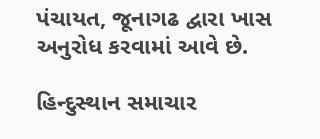પંચાયત, જૂનાગઢ દ્વારા ખાસ અનુરોધ કરવામાં આવે છે.

હિન્દુસ્થાન સમાચાર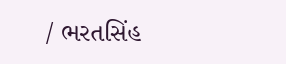/ ભરતસિંહ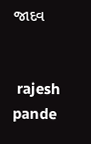જાદવ


 rajesh pande